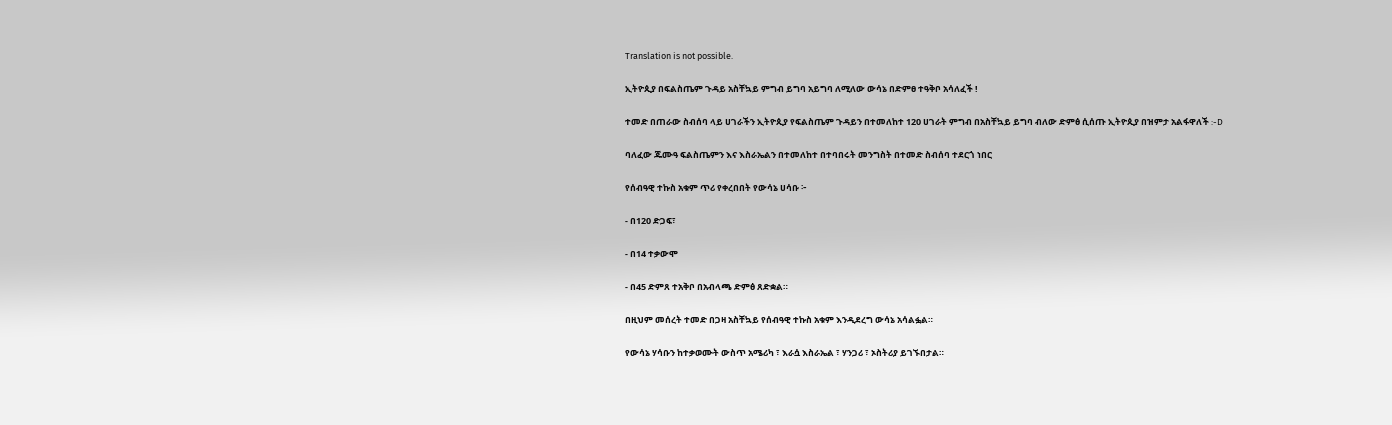Translation is not possible.

ኢትዮጲያ በፍልስጤም ጉዳይ አስቸኳይ ምግብ ይግባ አይግባ ለሚለው ውሳኔ በድምፀ ተዓቅቦ አሳለፈች !

ተመድ በጠራው ስብሰባ ላይ ሀገራችን ኢትዮጲያ የፍልስጤም ጉዳይን በተመለከተ 120 ሀገራት ምግብ በአስቸኳይ ይግባ ብለው ድምፅ ሲሰጡ ኢትዮጲያ በዝምታ አልፋዋለች :-D

ባለፈው ጁሙዓ ፍልስጤምን እና እስራኤልን በተመለከተ በተባበሩት መንግስት በተመድ ስብሰባ ተደርጎ ነበር

የሰብዓዊ ተኩስ አቁም ጥሪ የቀረበበት የውሳኔ ሀሳቡ ፦

- በ120 ድጋፍ፣

- በ14 ተቃውሞ

- በ45 ድምጸ ተአቅቦ በአብላጫ ድምፅ ጸድቋል።

በዚህም መሰረት ተመድ በጋዛ አስቸኳይ የሰብዓዊ ተኩስ አቁም እንዲደረግ ውሳኔ አሳልፏል።

የውሳኔ ሃሳቡን ከተቃወሙት ውስጥ አሜሪካ ፣ እራሷ እስራኤል ፣ ሃንጋሪ ፣ ኦስትሪያ ይገኙበታል።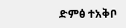ድምፅ ተአቅቦ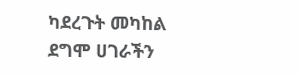ካደረጉት መካከል ደግሞ ሀገራችን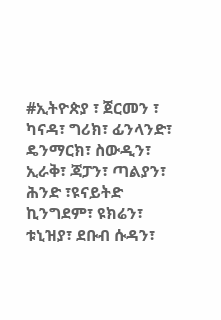#ኢትዮጵያ ፣ ጀርመን ፣ ካናዳ፣ ግሪክ፣ ፊንላንድ፣ ዴንማርክ፣ ስውዲን፣ ኢራቅ፣ ጃፓን፣ ጣልያን፣ ሕንድ ፣ዩናይትድ ኪንግደም፣ ዩክሬን፣ ቱኒዝያ፣ ደቡብ ሱዳን፣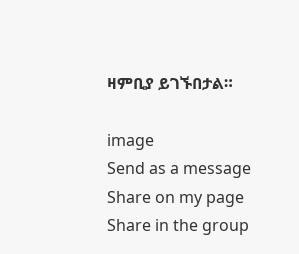ዛምቢያ ይገኙበታል።

image
Send as a message
Share on my page
Share in the group